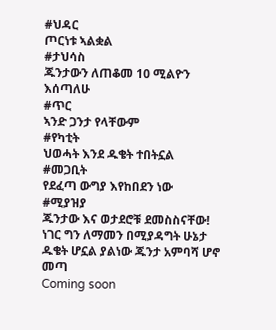#ህዳር
ጦርነቱ ኣልቋል
#ታህሳስ
ጁንታውን ለጠቆመ 10 ሚልዮን እሰጣለሁ
#ጥር
ኣንድ ጋንታ የላቸውም
#የካቲት
ህወሓት እንደ ዱቄት ተበትኗል
#መጋቢት
የደፈጣ ውግያ እየከበደን ነው
#ሚያዝያ
ጁንታው እና ወታደሮቹ ደመስስናቸው! ነገር ግን ለማመን በሚያዳግት ሁኔታ ዱቄት ሆኗል ያልነው ጁንታ አምባሻ ሆኖ መጣ
Coming soon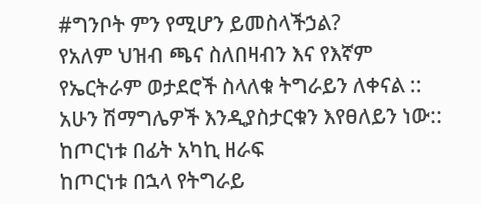#ግንቦት ምን የሚሆን ይመስላችኃል?
የአለም ህዝብ ጫና ስለበዛብን እና የእኛም የኤርትራም ወታደሮች ስላለቁ ትግራይን ለቀናል :: አሁን ሽማግሌዎች እንዲያስታርቁን እየፀለይን ነው::
ከጦርነቱ በፊት አካኪ ዘራፍ
ከጦርነቱ በኋላ የትግራይ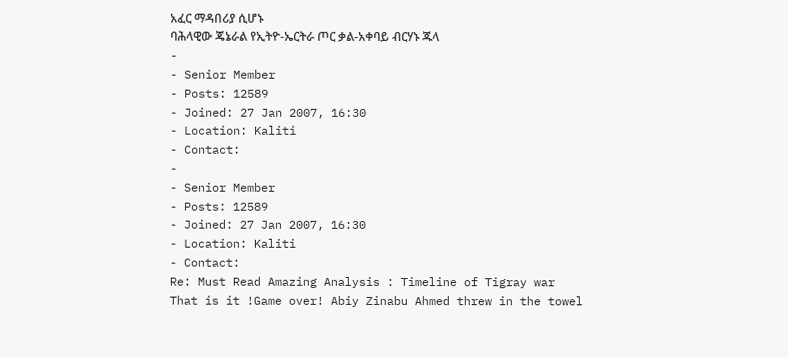አፈር ማዳበሪያ ሲሆኑ
ባሕላዊው ጄኔራል የኢትዮ-ኤርትራ ጦር ቃል-አቀባይ ብርሃኑ ጁላ
-
- Senior Member
- Posts: 12589
- Joined: 27 Jan 2007, 16:30
- Location: Kaliti
- Contact:
-
- Senior Member
- Posts: 12589
- Joined: 27 Jan 2007, 16:30
- Location: Kaliti
- Contact:
Re: Must Read Amazing Analysis : Timeline of Tigray war
That is it !Game over! Abiy Zinabu Ahmed threw in the towel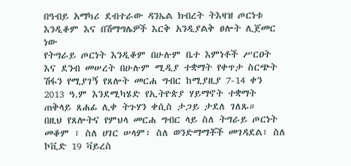በዓብይ አማካሪ ደብተራው ዳንኤል ክብረት ትእዛዝ ጦርነቱ እንዲቆም እና በሽማግሌዎች እርቅ አንዲያልቅ ፀሎት ሊጀመር ነው
የትግራይ ጦርነት እንዲቆም በሁሉም ቤተ እምነቶች ሥርዐት እና ደንብ መሠረት በሁሉም ሚዲያ ተቋማት የቀጥታ ስርጭት ሽፋን የሚያገኝ የጸሎት መርሐ ግብር ከሚያዚያ 7-14 ቀን 2013 ዓ.ም እንደሚካሄድ የኢትዮጵያ ሃይማኖት ተቋማት ጠቅላይ ጸሐፊ ሊቀ ትጉሃን ቀሲስ ታጋይ ታደለ ገለጹ።
በዚህ የጸሎትና የምህላ መርሐ ግብር ላይ ስለ ትግራይ ጦርነት መቆም ፣ ስለ ሀገር ሠላም፣ ስለ ወንድማማቾች መገዳደል፣ ስለ ኮቪድ 19 ቫይረስ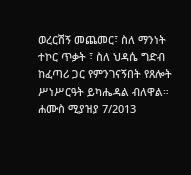ወረርሽኝ መጨመር፣ ስለ ማንነት ተኮር ጥቃት ፣ ስለ ህዳሴ ግድብ ከፈጣሪ ጋር የምንገናኝበት የጸሎት ሥነሥርዓት ይካሔዳል ብለዋል።
ሐሙስ ሚያዝያ 7/2013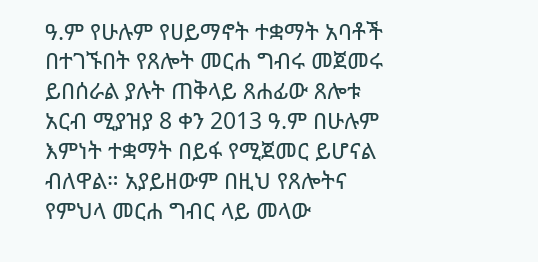ዓ.ም የሁሉም የሀይማኖት ተቋማት አባቶች በተገኙበት የጸሎት መርሐ ግብሩ መጀመሩ ይበሰራል ያሉት ጠቅላይ ጸሐፊው ጸሎቱ አርብ ሚያዝያ 8 ቀን 2013 ዓ.ም በሁሉም እምነት ተቋማት በይፋ የሚጀመር ይሆናል ብለዋል። አያይዘውም በዚህ የጸሎትና የምህላ መርሐ ግብር ላይ መላው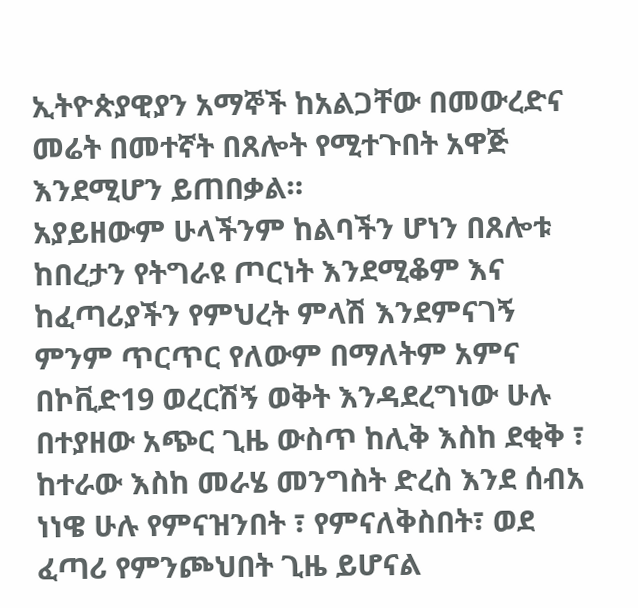ኢትዮጵያዊያን አማኞች ከአልጋቸው በመውረድና መሬት በመተኛት በጸሎት የሚተጉበት አዋጅ እንደሚሆን ይጠበቃል።
አያይዘውም ሁላችንም ከልባችን ሆነን በጸሎቱ ከበረታን የትግራዩ ጦርነት እንደሚቆም እና ከፈጣሪያችን የምህረት ምላሽ እንደምናገኝ ምንም ጥርጥር የለውም በማለትም አምና በኮቪድ19 ወረርሽኝ ወቅት እንዳደረግነው ሁሉ በተያዘው አጭር ጊዜ ውስጥ ከሊቅ እስከ ደቂቅ ፣ ከተራው እስከ መራሄ መንግስት ድረስ እንደ ሰብአ ነነዌ ሁሉ የምናዝንበት ፣ የምናለቅስበት፣ ወደ ፈጣሪ የምንጮህበት ጊዜ ይሆናል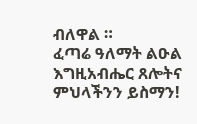ብለዋል ።
ፈጣሬ ዓለማት ልዑል እግዚአብሔር ጸሎትና ምህላችንን ይስማን!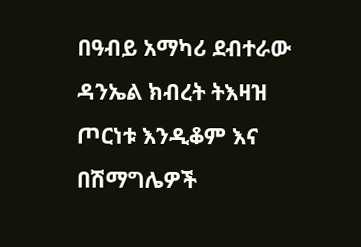በዓብይ አማካሪ ደብተራው ዳንኤል ክብረት ትእዛዝ ጦርነቱ እንዲቆም እና በሽማግሌዎች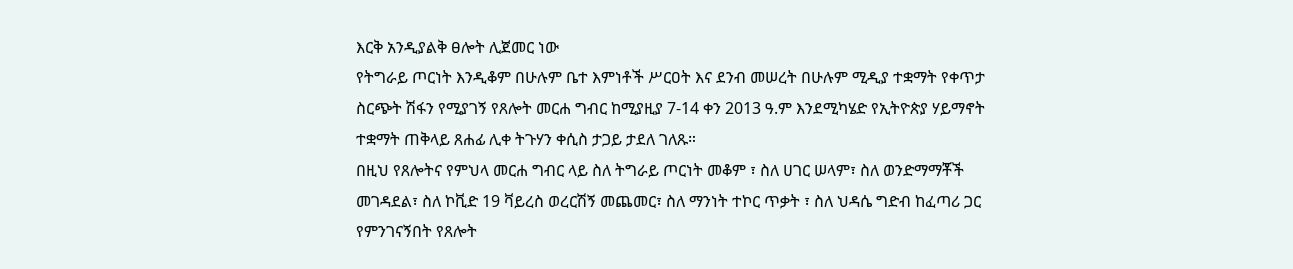እርቅ አንዲያልቅ ፀሎት ሊጀመር ነው
የትግራይ ጦርነት እንዲቆም በሁሉም ቤተ እምነቶች ሥርዐት እና ደንብ መሠረት በሁሉም ሚዲያ ተቋማት የቀጥታ ስርጭት ሽፋን የሚያገኝ የጸሎት መርሐ ግብር ከሚያዚያ 7-14 ቀን 2013 ዓ.ም እንደሚካሄድ የኢትዮጵያ ሃይማኖት ተቋማት ጠቅላይ ጸሐፊ ሊቀ ትጉሃን ቀሲስ ታጋይ ታደለ ገለጹ።
በዚህ የጸሎትና የምህላ መርሐ ግብር ላይ ስለ ትግራይ ጦርነት መቆም ፣ ስለ ሀገር ሠላም፣ ስለ ወንድማማቾች መገዳደል፣ ስለ ኮቪድ 19 ቫይረስ ወረርሽኝ መጨመር፣ ስለ ማንነት ተኮር ጥቃት ፣ ስለ ህዳሴ ግድብ ከፈጣሪ ጋር የምንገናኝበት የጸሎት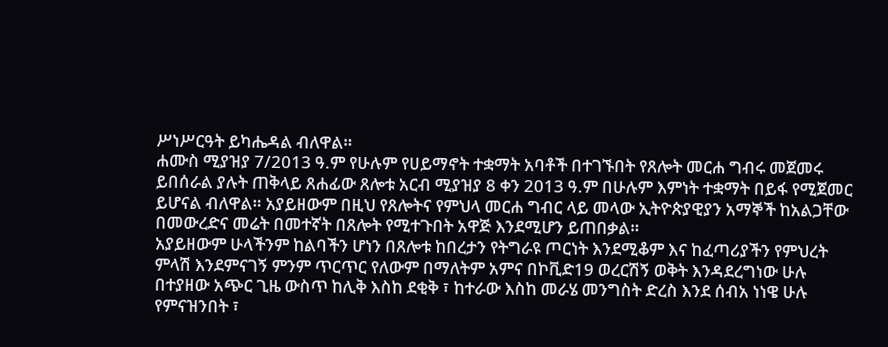ሥነሥርዓት ይካሔዳል ብለዋል።
ሐሙስ ሚያዝያ 7/2013 ዓ.ም የሁሉም የሀይማኖት ተቋማት አባቶች በተገኙበት የጸሎት መርሐ ግብሩ መጀመሩ ይበሰራል ያሉት ጠቅላይ ጸሐፊው ጸሎቱ አርብ ሚያዝያ 8 ቀን 2013 ዓ.ም በሁሉም እምነት ተቋማት በይፋ የሚጀመር ይሆናል ብለዋል። አያይዘውም በዚህ የጸሎትና የምህላ መርሐ ግብር ላይ መላው ኢትዮጵያዊያን አማኞች ከአልጋቸው በመውረድና መሬት በመተኛት በጸሎት የሚተጉበት አዋጅ እንደሚሆን ይጠበቃል።
አያይዘውም ሁላችንም ከልባችን ሆነን በጸሎቱ ከበረታን የትግራዩ ጦርነት እንደሚቆም እና ከፈጣሪያችን የምህረት ምላሽ እንደምናገኝ ምንም ጥርጥር የለውም በማለትም አምና በኮቪድ19 ወረርሽኝ ወቅት እንዳደረግነው ሁሉ በተያዘው አጭር ጊዜ ውስጥ ከሊቅ እስከ ደቂቅ ፣ ከተራው እስከ መራሄ መንግስት ድረስ እንደ ሰብአ ነነዌ ሁሉ የምናዝንበት ፣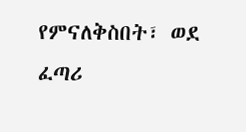የምናለቅስበት፣ ወደ ፈጣሪ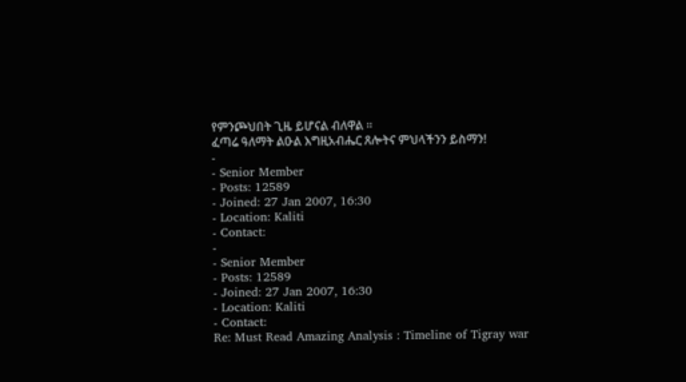የምንጮህበት ጊዜ ይሆናል ብለዋል ።
ፈጣሬ ዓለማት ልዑል እግዚአብሔር ጸሎትና ምህላችንን ይስማን!
-
- Senior Member
- Posts: 12589
- Joined: 27 Jan 2007, 16:30
- Location: Kaliti
- Contact:
-
- Senior Member
- Posts: 12589
- Joined: 27 Jan 2007, 16:30
- Location: Kaliti
- Contact:
Re: Must Read Amazing Analysis : Timeline of Tigray war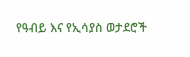የዓብይ እና የኢሳያስ ወታደሮች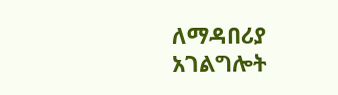ለማዳበሪያ አገልግሎት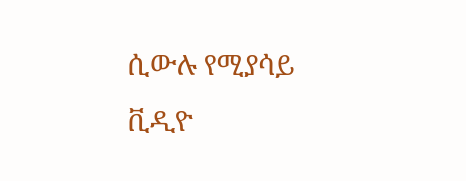ሲውሉ የሚያሳይ ቪዲዮ